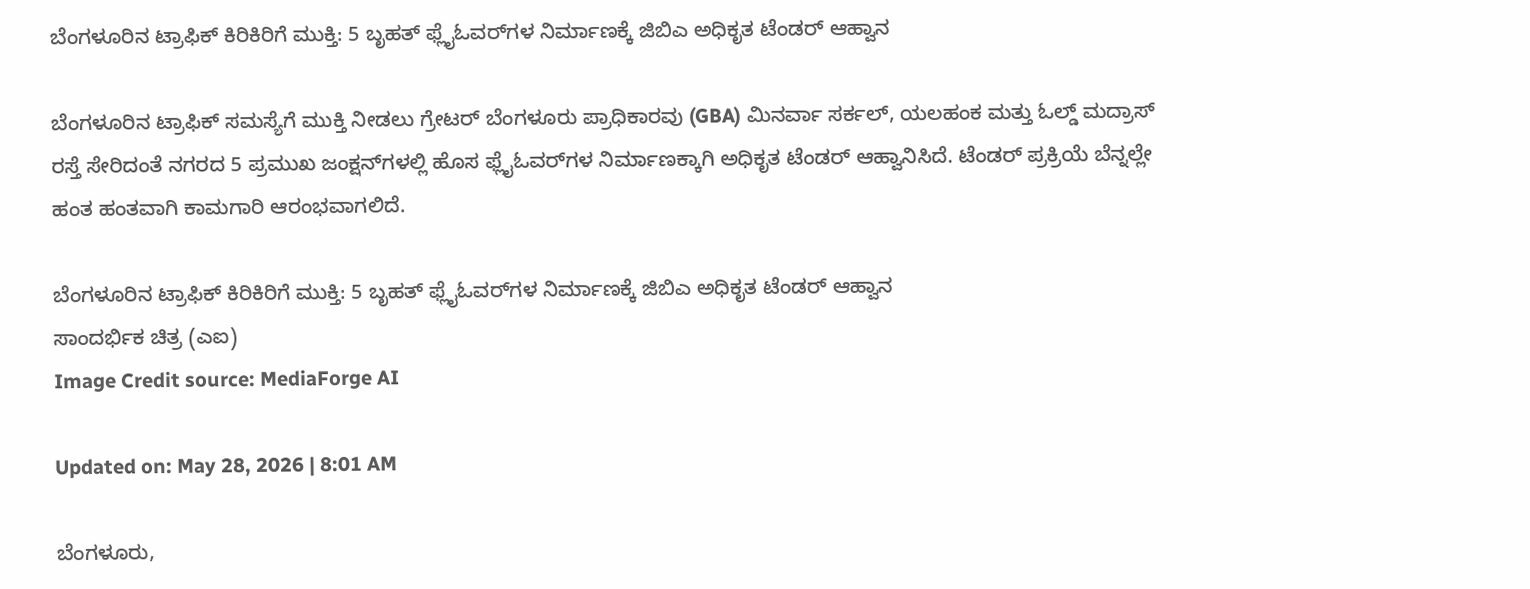ಬೆಂಗಳೂರಿನ ಟ್ರಾಫಿಕ್ ಕಿರಿಕಿರಿಗೆ ಮುಕ್ತಿ: 5 ಬೃಹತ್ ಫ್ಲೈಓವರ್‌ಗಳ ನಿರ್ಮಾಣಕ್ಕೆ ಜಿಬಿಎ ಅಧಿಕೃತ ಟೆಂಡರ್ ಆಹ್ವಾನ

ಬೆಂಗಳೂರಿನ ಟ್ರಾಫಿಕ್ ಸಮಸ್ಯೆಗೆ ಮುಕ್ತಿ ನೀಡಲು ಗ್ರೇಟರ್ ಬೆಂಗಳೂರು ಪ್ರಾಧಿಕಾರವು (GBA) ಮಿನರ್ವಾ ಸರ್ಕಲ್, ಯಲಹಂಕ ಮತ್ತು ಓಲ್ಡ್ ಮದ್ರಾಸ್ ರಸ್ತೆ ಸೇರಿದಂತೆ ನಗರದ 5 ಪ್ರಮುಖ ಜಂಕ್ಷನ್‌ಗಳಲ್ಲಿ ಹೊಸ ಫ್ಲೈಓವರ್‌ಗಳ ನಿರ್ಮಾಣಕ್ಕಾಗಿ ಅಧಿಕೃತ ಟೆಂಡರ್ ಆಹ್ವಾನಿಸಿದೆ. ಟೆಂಡರ್ ಪ್ರಕ್ರಿಯೆ ಬೆನ್ನಲ್ಲೇ ಹಂತ ಹಂತವಾಗಿ ಕಾಮಗಾರಿ ಆರಂಭವಾಗಲಿದೆ.

ಬೆಂಗಳೂರಿನ ಟ್ರಾಫಿಕ್ ಕಿರಿಕಿರಿಗೆ ಮುಕ್ತಿ: 5 ಬೃಹತ್ ಫ್ಲೈಓವರ್‌ಗಳ ನಿರ್ಮಾಣಕ್ಕೆ ಜಿಬಿಎ ಅಧಿಕೃತ ಟೆಂಡರ್ ಆಹ್ವಾನ
ಸಾಂದರ್ಭಿಕ ಚಿತ್ರ (ಎಐ)
Image Credit source: MediaForge AI

Updated on: May 28, 2026 | 8:01 AM

ಬೆಂಗಳೂರು,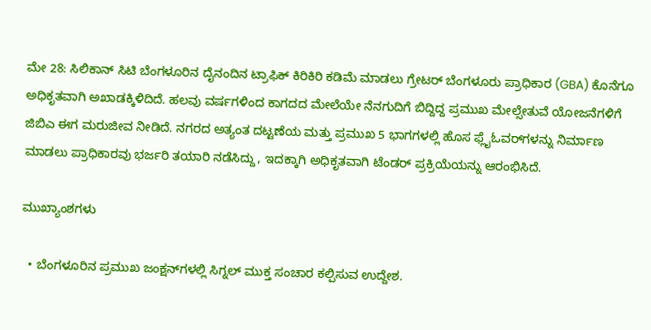ಮೇ 28: ಸಿಲಿಕಾನ್ ಸಿಟಿ ಬೆಂಗಳೂರಿನ ದೈನಂದಿನ ಟ್ರಾಫಿಕ್ ಕಿರಿಕಿರಿ ಕಡಿಮೆ ಮಾಡಲು ಗ್ರೇಟರ್ ಬೆಂಗಳೂರು ಪ್ರಾಧಿಕಾರ (GBA) ಕೊನೆಗೂ ಅಧಿಕೃತವಾಗಿ ಅಖಾಡಕ್ಕಿಳಿದಿದೆ. ಹಲವು ವರ್ಷಗಳಿಂದ ಕಾಗದದ ಮೇಲೆಯೇ ನೆನಗುದಿಗೆ ಬಿದ್ದಿದ್ದ ಪ್ರಮುಖ ಮೇಲ್ಸೇತುವೆ ಯೋಜನೆಗಳಿಗೆ ಜಿಬಿಎ ಈಗ ಮರುಜೀವ ನೀಡಿದೆ. ನಗರದ ಅತ್ಯಂತ ದಟ್ಟಣೆಯ ಮತ್ತು ಪ್ರಮುಖ 5 ಭಾಗಗಳಲ್ಲಿ ಹೊಸ ಫ್ಲೈಓವರ್‌ಗಳನ್ನು ನಿರ್ಮಾಣ ಮಾಡಲು ಪ್ರಾಧಿಕಾರವು ಭರ್ಜರಿ ತಯಾರಿ ನಡೆಸಿದ್ದು, ಇದಕ್ಕಾಗಿ ಅಧಿಕೃತವಾಗಿ ಟೆಂಡರ್ ಪ್ರಕ್ರಿಯೆಯನ್ನು ಆರಂಭಿಸಿದೆ.

ಮುಖ್ಯಾಂಶಗಳು

  • ಬೆಂಗಳೂರಿನ ಪ್ರಮುಖ ಜಂಕ್ಷನ್‌ಗಳಲ್ಲಿ ಸಿಗ್ನಲ್ ಮುಕ್ತ ಸಂಚಾರ ಕಲ್ಪಿಸುವ ಉದ್ದೇಶ.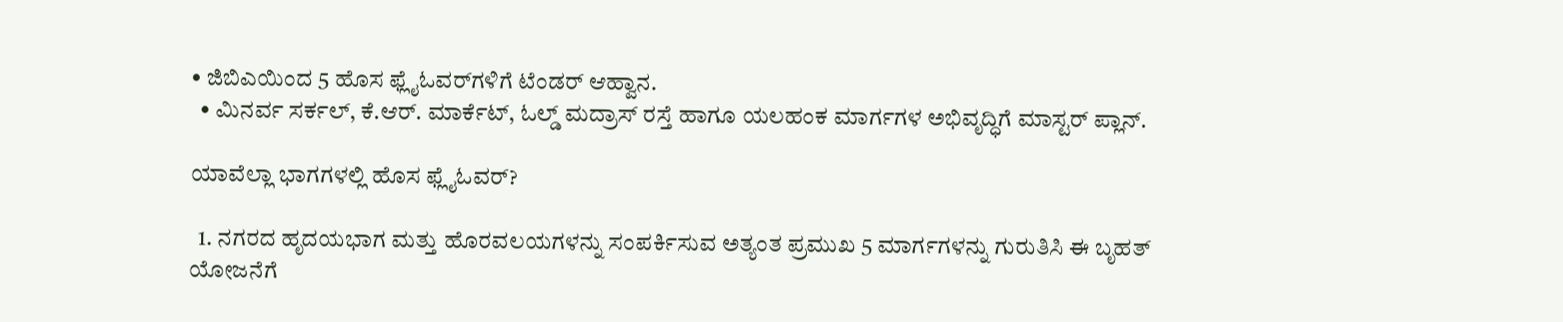• ಜಿಬಿಎಯಿಂದ 5 ಹೊಸ ಫ್ಲೈಓವರ್‌ಗಳಿಗೆ ಟೆಂಡರ್ ಆಹ್ವಾನ.
  • ಮಿನರ್ವ ಸರ್ಕಲ್, ಕೆ.ಆರ್. ಮಾರ್ಕೆಟ್, ಓಲ್ಡ್ ಮದ್ರಾಸ್ ರಸ್ತೆ ಹಾಗೂ ಯಲಹಂಕ ಮಾರ್ಗಗಳ ಅಭಿವೃದ್ಧಿಗೆ ಮಾಸ್ಟರ್ ಪ್ಲಾನ್.

ಯಾವೆಲ್ಲಾ ಭಾಗಗಳಲ್ಲಿ ಹೊಸ ಫ್ಲೈಓವರ್‌?

  1. ನಗರದ ಹೃದಯಭಾಗ ಮತ್ತು ಹೊರವಲಯಗಳನ್ನು ಸಂಪರ್ಕಿಸುವ ಅತ್ಯಂತ ಪ್ರಮುಖ 5 ಮಾರ್ಗಗಳನ್ನು ಗುರುತಿಸಿ ಈ ಬೃಹತ್ ಯೋಜನೆಗೆ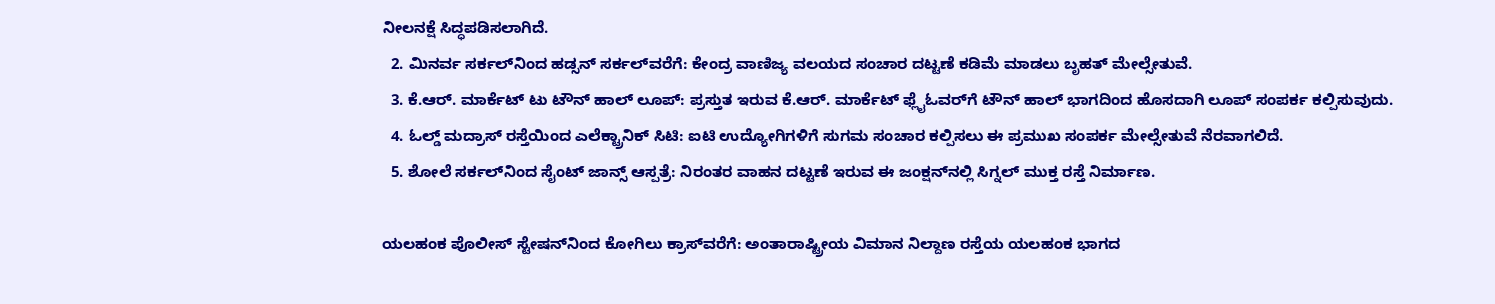ನೀಲನಕ್ಷೆ ಸಿದ್ಧಪಡಿಸಲಾಗಿದೆ.
  2. ಮಿನರ್ವ ಸರ್ಕಲ್‌ನಿಂದ ಹಡ್ಸನ್ ಸರ್ಕಲ್‌ವರೆಗೆ: ಕೇಂದ್ರ ವಾಣಿಜ್ಯ ವಲಯದ ಸಂಚಾರ ದಟ್ಟಣೆ ಕಡಿಮೆ ಮಾಡಲು ಬೃಹತ್ ಮೇಲ್ಸೇತುವೆ.
  3. ಕೆ.ಆರ್. ಮಾರ್ಕೆಟ್ ಟು ಟೌನ್ ಹಾಲ್ ಲೂಪ್: ಪ್ರಸ್ತುತ ಇರುವ ಕೆ.ಆರ್. ಮಾರ್ಕೆಟ್ ಫ್ಲೈಓವರ್‌ಗೆ ಟೌನ್ ಹಾಲ್ ಭಾಗದಿಂದ ಹೊಸದಾಗಿ ಲೂಪ್ ಸಂಪರ್ಕ ಕಲ್ಪಿಸುವುದು.
  4. ಓಲ್ಡ್ ಮದ್ರಾಸ್ ರಸ್ತೆಯಿಂದ ಎಲೆಕ್ಟ್ರಾನಿಕ್ ಸಿಟಿ: ಐಟಿ ಉದ್ಯೋಗಿಗಳಿಗೆ ಸುಗಮ ಸಂಚಾರ ಕಲ್ಪಿಸಲು ಈ ಪ್ರಮುಖ ಸಂಪರ್ಕ ಮೇಲ್ಸೇತುವೆ ನೆರವಾಗಲಿದೆ.
  5. ಶೋಲೆ ಸರ್ಕಲ್‌ನಿಂದ ಸೈಂಟ್ ಜಾನ್ಸ್ ಆಸ್ಪತ್ರೆ: ನಿರಂತರ ವಾಹನ ದಟ್ಟಣೆ ಇರುವ ಈ ಜಂಕ್ಷನ್‌ನಲ್ಲಿ ಸಿಗ್ನಲ್ ಮುಕ್ತ ರಸ್ತೆ ನಿರ್ಮಾಣ.

ಯಲಹಂಕ ಪೊಲೀಸ್ ಸ್ಟೇಷನ್‌ನಿಂದ ಕೋಗಿಲು ಕ್ರಾಸ್‌ವರೆಗೆ: ಅಂತಾರಾಷ್ಟ್ರೀಯ ವಿಮಾನ ನಿಲ್ದಾಣ ರಸ್ತೆಯ ಯಲಹಂಕ ಭಾಗದ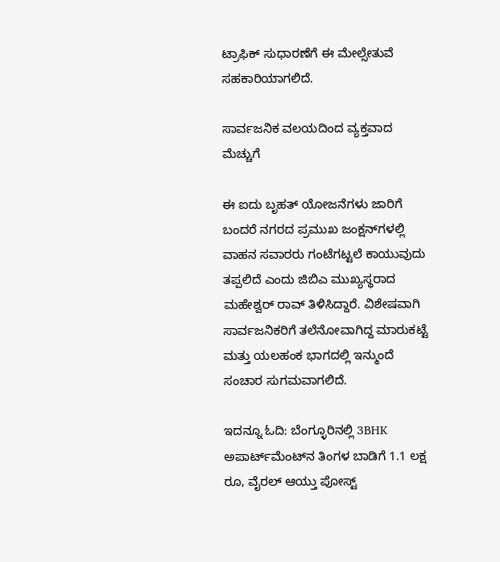ಟ್ರಾಫಿಕ್ ಸುಧಾರಣೆಗೆ ಈ ಮೇಲ್ಸೇತುವೆ ಸಹಕಾರಿಯಾಗಲಿದೆ.

ಸಾರ್ವಜನಿಕ ವಲಯದಿಂದ ವ್ಯಕ್ತವಾದ ಮೆಚ್ಚುಗೆ

ಈ ಐದು ಬೃಹತ್ ಯೋಜನೆಗಳು ಜಾರಿಗೆ ಬಂದರೆ ನಗರದ ಪ್ರಮುಖ ಜಂಕ್ಷನ್‌ಗಳಲ್ಲಿ ವಾಹನ ಸವಾರರು ಗಂಟೆಗಟ್ಟಲೆ ಕಾಯುವುದು ತಪ್ಪಲಿದೆ ಎಂದು ಜಿಬಿಎ ಮುಖ್ಯಸ್ಥರಾದ ಮಹೇಶ್ವರ್ ರಾವ್ ತಿಳಿಸಿದ್ದಾರೆ. ವಿಶೇಷವಾಗಿ ಸಾರ್ವಜನಿಕರಿಗೆ ತಲೆನೋವಾಗಿದ್ದ ಮಾರುಕಟ್ಟೆ ಮತ್ತು ಯಲಹಂಕ ಭಾಗದಲ್ಲಿ ಇನ್ಮುಂದೆ ಸಂಚಾರ ಸುಗಮವಾಗಲಿದೆ.

ಇದನ್ನೂ ಓದಿ: ಬೆಂಗ್ಳೂರಿನಲ್ಲಿ 3BHK ಅಪಾರ್ಟ್‌ಮೆಂಟ್‌ನ ತಿಂಗಳ ಬಾಡಿಗೆ 1.1 ಲಕ್ಷ ರೂ, ವೈರಲ್ ಆಯ್ತು ಪೋಸ್ಟ್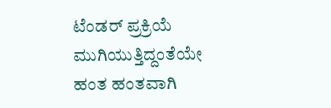ಟೆಂಡರ್ ಪ್ರಕ್ರಿಯೆ ಮುಗಿಯುತ್ತಿದ್ದಂತೆಯೇ ಹಂತ ಹಂತವಾಗಿ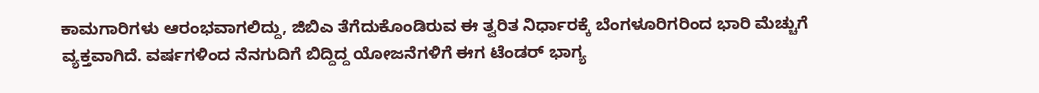ಕಾಮಗಾರಿಗಳು ಆರಂಭವಾಗಲಿದ್ದು, ಜಿಬಿಎ ತೆಗೆದುಕೊಂಡಿರುವ ಈ ತ್ವರಿತ ನಿರ್ಧಾರಕ್ಕೆ ಬೆಂಗಳೂರಿಗರಿಂದ ಭಾರಿ ಮೆಚ್ಚುಗೆ ವ್ಯಕ್ತವಾಗಿದೆ. ವರ್ಷಗಳಿಂದ ನೆನಗುದಿಗೆ ಬಿದ್ದಿದ್ದ ಯೋಜನೆಗಳಿಗೆ ಈಗ ಟೆಂಡರ್ ಭಾಗ್ಯ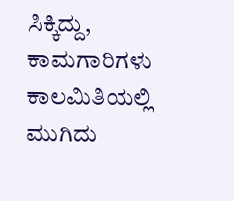ಸಿಕ್ಕಿದ್ದು, ಕಾಮಗಾರಿಗಳು ಕಾಲಮಿತಿಯಲ್ಲಿ ಮುಗಿದು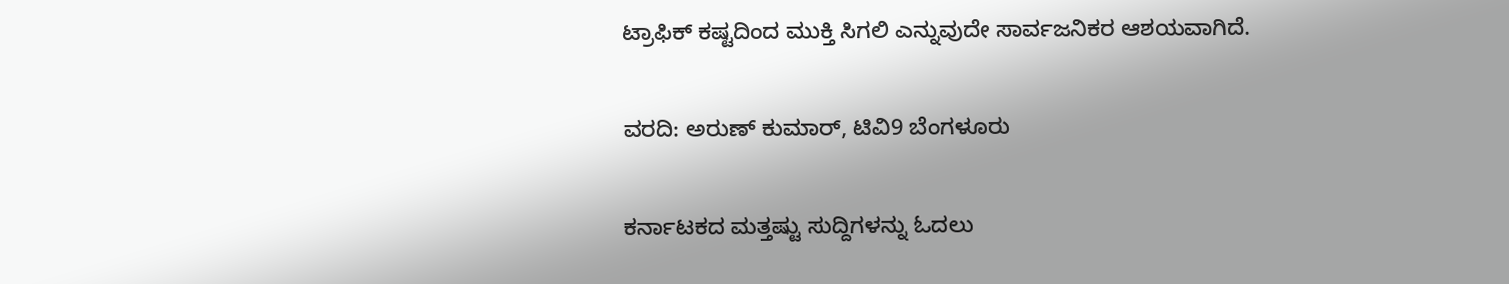ಟ್ರಾಫಿಕ್ ಕಷ್ಟದಿಂದ ಮುಕ್ತಿ ಸಿಗಲಿ ಎನ್ನುವುದೇ ಸಾರ್ವಜನಿಕರ ಆಶಯವಾಗಿದೆ.

ವರದಿ: ಅರುಣ್ ಕುಮಾರ್, ಟಿವಿ9 ಬೆಂಗಳೂರು

ಕರ್ನಾಟಕದ ಮತ್ತಷ್ಟು ಸುದ್ದಿಗಳನ್ನು ಓದಲು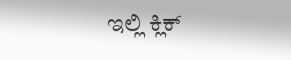ಇಲ್ಲಿ ಕ್ಲಿಕ್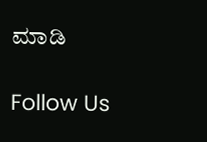ಮಾಡಿ

Follow Us